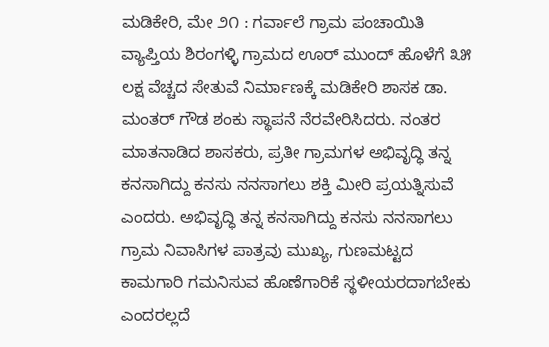ಮಡಿಕೇರಿ, ಮೇ ೨೧ : ಗರ್ವಾಲೆ ಗ್ರಾಮ ಪಂಚಾಯಿತಿ ವ್ಯಾಪ್ತಿಯ ಶಿರಂಗಳ್ಳಿ ಗ್ರಾಮದ ಊರ್ ಮುಂದ್ ಹೊಳೆಗೆ ೩೫ ಲಕ್ಷ ವೆಚ್ಚದ ಸೇತುವೆ ನಿರ್ಮಾಣಕ್ಕೆ ಮಡಿಕೇರಿ ಶಾಸಕ ಡಾ. ಮಂತರ್ ಗೌಡ ಶಂಕು ಸ್ಥಾಪನೆ ನೆರವೇರಿಸಿದರು. ನಂತರ ಮಾತನಾಡಿದ ಶಾಸಕರು, ಪ್ರತೀ ಗ್ರಾಮಗಳ ಅಭಿವೃದ್ಧಿ ತನ್ನ ಕನಸಾಗಿದ್ದು ಕನಸು ನನಸಾಗಲು ಶಕ್ತಿ ಮೀರಿ ಪ್ರಯತ್ನಿಸುವೆ ಎಂದರು. ಅಭಿವೃದ್ಧಿ ತನ್ನ ಕನಸಾಗಿದ್ದು ಕನಸು ನನಸಾಗಲು ಗ್ರಾಮ ನಿವಾಸಿಗಳ ಪಾತ್ರವು ಮುಖ್ಯ, ಗುಣಮಟ್ಟದ ಕಾಮಗಾರಿ ಗಮನಿಸುವ ಹೊಣೆಗಾರಿಕೆ ಸ್ಥಳೀಯರದಾಗಬೇಕು ಎಂದರಲ್ಲದೆ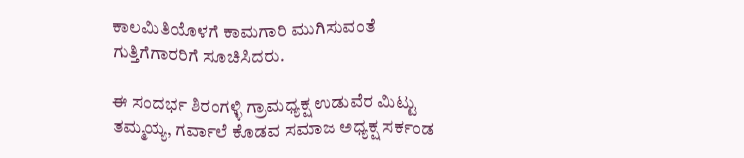ಕಾಲಮಿತಿಯೊಳಗೆ ಕಾಮಗಾರಿ ಮುಗಿಸುವಂತೆ ಗುತ್ತಿಗೆಗಾರರಿಗೆ ಸೂಚಿಸಿದರು.

ಈ ಸಂದರ್ಭ ಶಿರಂಗಳ್ಳಿ ಗ್ರಾಮಧ್ಯಕ್ಷ ಉಡುವೆರ ಮಿಟ್ಟು ತಮ್ಮಯ್ಯ, ಗರ್ವಾಲೆ ಕೊಡವ ಸಮಾಜ ಅಧ್ಯಕ್ಷ ಸರ್ಕಂಡ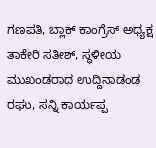ಗಣಪತಿ, ಬ್ಲಾಕ್ ಕಾಂಗ್ರೆಸ್ ಅಧ್ಯಕ್ಷ ತಾಕೇರಿ ಸತೀಶ್, ಸ್ಥಳೀಯ ಮುಖಂಡರಾದ ಉದ್ದಿನಾಡಂಡ ರಘು, ಸನ್ನಿ ಕಾರ್ಯಪ್ಪ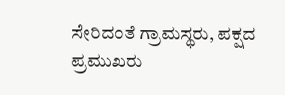ಸೇರಿದಂತೆ ಗ್ರಾಮಸ್ಥರು, ಪಕ್ಷದ ಪ್ರಮುಖರು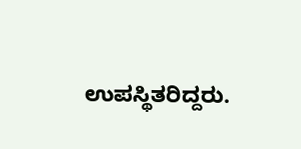ಉಪಸ್ಥಿತರಿದ್ದರು.